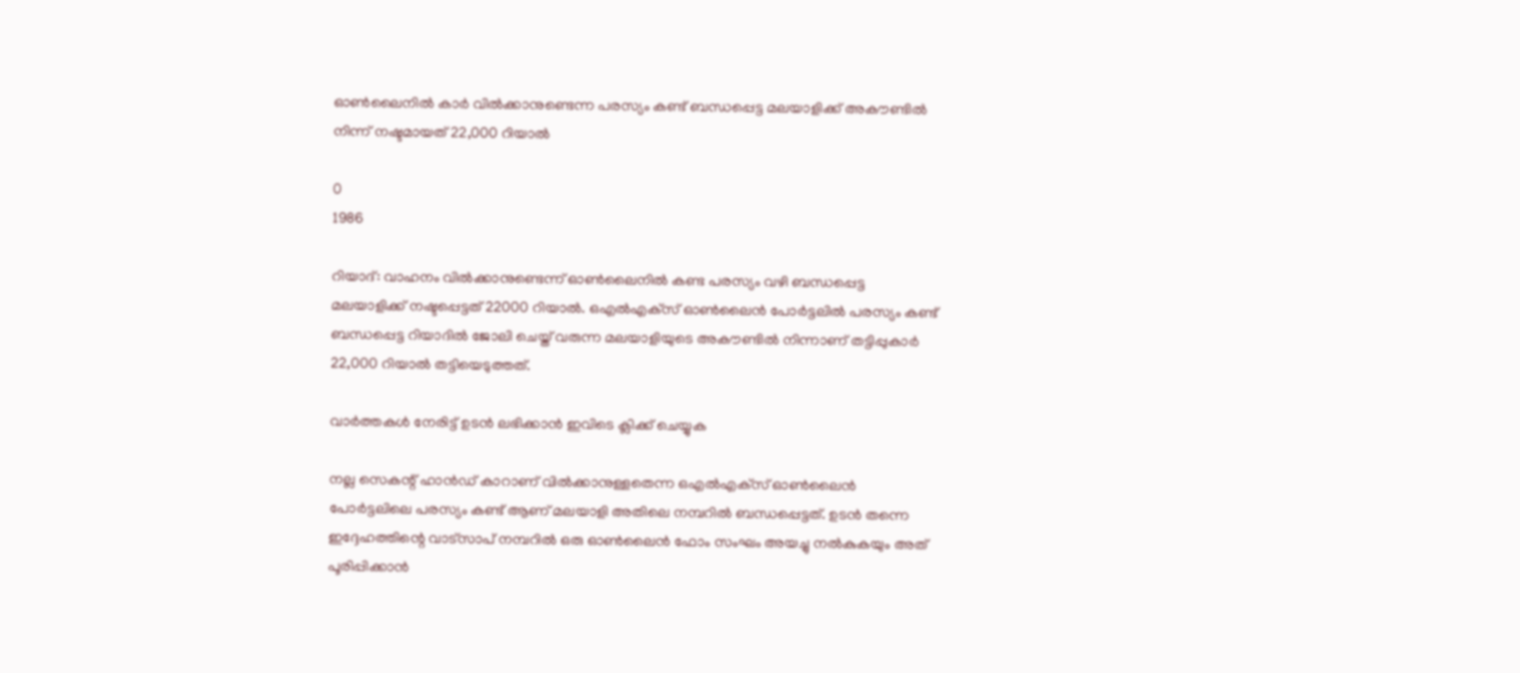ഓണ്‍ലൈനിൽ കാര്‍ വില്‍ക്കാനുണ്ടെന്ന പരസ്യം കണ്ട് ബന്ധപ്പെട്ട മലയാളിക്ക് അകൗണ്ടിൽ നിന്ന് നഷ്ടമായത് 22,000 റിയാല്‍

0
1986

റിയാദ്: വാഹനം വില്‍ക്കാനുണ്ടെന്ന് ഓണ്‍ലൈനില്‍ കണ്ട പരസ്യം വഴി ബന്ധപ്പെട്ട മലയാളിക്ക് നഷ്ടപ്പെട്ടത് 22000 റിയാല്‍. ഒഎല്‍എക്‌സ് ഓണ്‍ലൈന്‍ പോര്‍ട്ടലില്‍ പരസ്യം കണ്ട് ബന്ധപ്പെട്ട റിയാദിൽ ജോലി ചെയ്ത് വരുന്ന മലയാളിയുടെ അകൗണ്ടിൽ നിന്നാണ് തട്ടിപ്പുകാര്‍ 22,000 റിയാല്‍ തട്ടിയെടുത്തത്.

വാർത്തകൾ നേരിട്ട് ഉടൻ ലഭിക്കാൻ ഇവിടെ ക്ലിക്ക് ചെയ്യുക

നല്ല സെകന്റ് ഹാന്‍ഡ് കാറാണ് വില്‍ക്കാനുള്ളതെന്ന ഒഎല്‍എക്‌സ് ഓണ്‍ലൈന്‍ പോര്‍ട്ടലിലെ പരസ്യം കണ്ട് ആണ് മലയാളി അതിലെ നമ്പറിൽ ബന്ധപ്പെട്ടത്. ഉടന്‍ തന്നെ ഇദ്ദേഹത്തിന്റെ വാട്‌സാപ് നമ്പറില്‍ ഒരു ഓണ്‍ലൈന്‍ ഫോം സംഘം അയച്ചു നൽകുകയും അത് പൂരിപ്പിക്കാൻ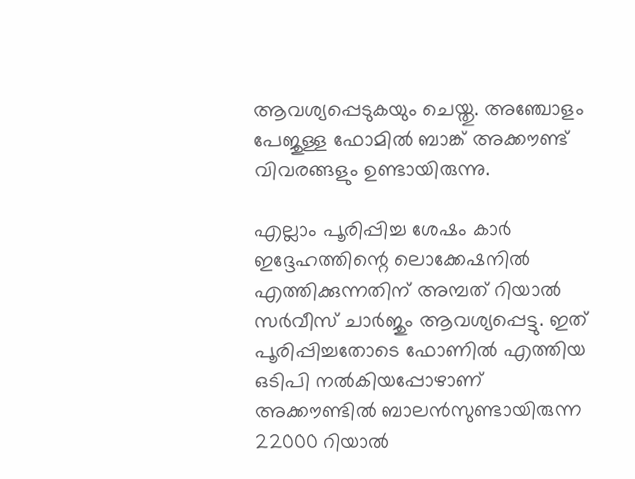ആവശ്യപ്പെടുകയും ചെയ്തു. അഞ്ചോളം പേജുള്ള ഫോമിൽ ബാങ്ക് അക്കൗണ്ട് വിവരങ്ങളും ഉണ്ടായിരുന്നു.

എല്ലാം പൂരിപ്പിച്ച ശേഷം കാര്‍ ഇദ്ദേഹത്തിന്റെ ലൊക്കേഷനില്‍ എത്തിക്കുന്നതിന് അമ്പത് റിയാല്‍ സര്‍വീസ് ചാര്‍ജും ആവശ്യപ്പെട്ടു. ഇത് പൂരിപ്പിച്ചതോടെ ഫോണിൽ എത്തിയ ഒടിപി നല്‍കിയപ്പോഴാണ് അക്കൗണ്ടില്‍ ബാലന്‍സുണ്ടായിരുന്ന 22000 റിയാല്‍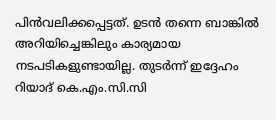പിന്‍വലിക്കപ്പെട്ടത്. ഉടന്‍ തന്നെ ബാങ്കില്‍ അറിയിച്ചെങ്കിലും കാര്യമായ നടപടികളുണ്ടായില്ല. തുടര്‍ന്ന് ഇദ്ദേഹം റിയാദ് കെ.എം.സി.സി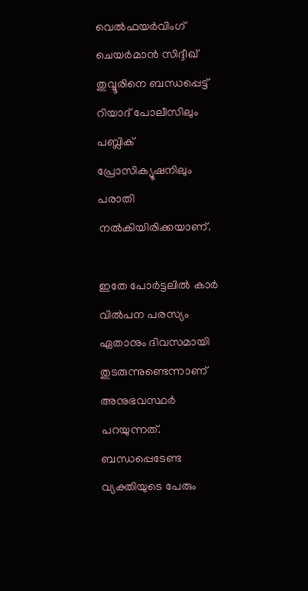വെല്‍ഫയര്‍വിംഗ് ചെയര്‍മാന്‍ സിദ്ദീഖ് തുവ്വൂരിനെ ബന്ധപ്പെട്ട് റിയാദ് പോലീസിലും പബ്ലിക് പ്രോസിക്യൂഷനിലും പരാതി നല്‍കിയിരിക്കയാണ്.

ഇതേ പോര്‍ട്ടലില്‍ കാര്‍ വില്‍പന പരസ്യം ഏതാനും ദിവസമായി തുടരുന്നുണ്ടെന്നാണ് അനുഭവസ്ഥർ പറയുന്നത്. ബന്ധപ്പെടേണ്ട വ്യക്തിയുടെ പേരും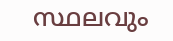സ്ഥലവും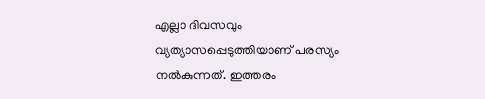എല്ലാ ദിവസവും വ്യത്യാസപ്പെടുത്തിയാണ് പരസ്യം നൽകുന്നത്. ഇത്തരം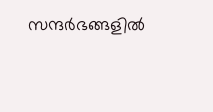സന്ദര്‍ഭങ്ങളില്‍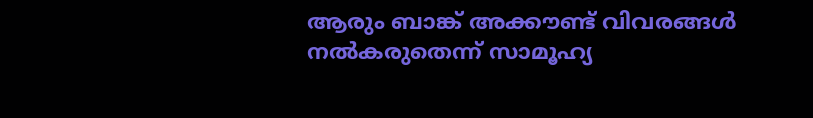ആരും ബാങ്ക് അക്കൗണ്ട് വിവരങ്ങള്‍ നല്‍കരുതെന്ന് സാമൂഹ്യ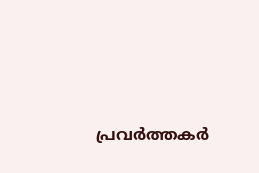പ്രവർത്തകർ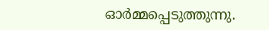ഓർമ്മപ്പെടുത്തുന്നു.